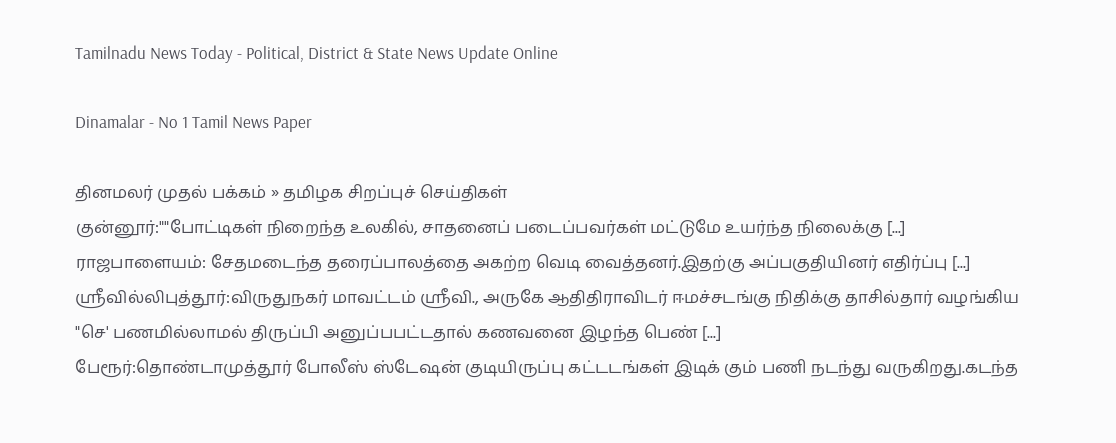Tamilnadu News Today - Political, District & State News Update Online

Dinamalar - No 1 Tamil News Paper

தினமலர் முதல் பக்கம் » தமிழக சிறப்புச் செய்திகள்
குன்னூர்:""போட்டிகள் நிறைந்த உலகில், சாதனைப் படைப்பவர்கள் மட்டுமே உயர்ந்த நிலைக்கு [...]
ராஜபாளையம்: சேதமடைந்த தரைப்பாலத்தை அகற்ற வெடி வைத்தனர்.இதற்கு அப்பகுதியினர் எதிர்ப்பு [...]
ஸ்ரீவில்லிபுத்தூர்:விருதுநகர் மாவட்டம் ஸ்ரீவி., அருகே ஆதிதிராவிடர் ஈமச்சடங்கு நிதிக்கு தாசில்தார் வழங்கிய "செ' பணமில்லாமல் திருப்பி அனுப்பபட்டதால் கணவனை இழந்த பெண் [...]
பேரூர்:தொண்டாமுத்தூர் போலீஸ் ஸ்டேஷன் குடியிருப்பு கட்டடங்கள் இடிக் கும் பணி நடந்து வருகிறது.கடந்த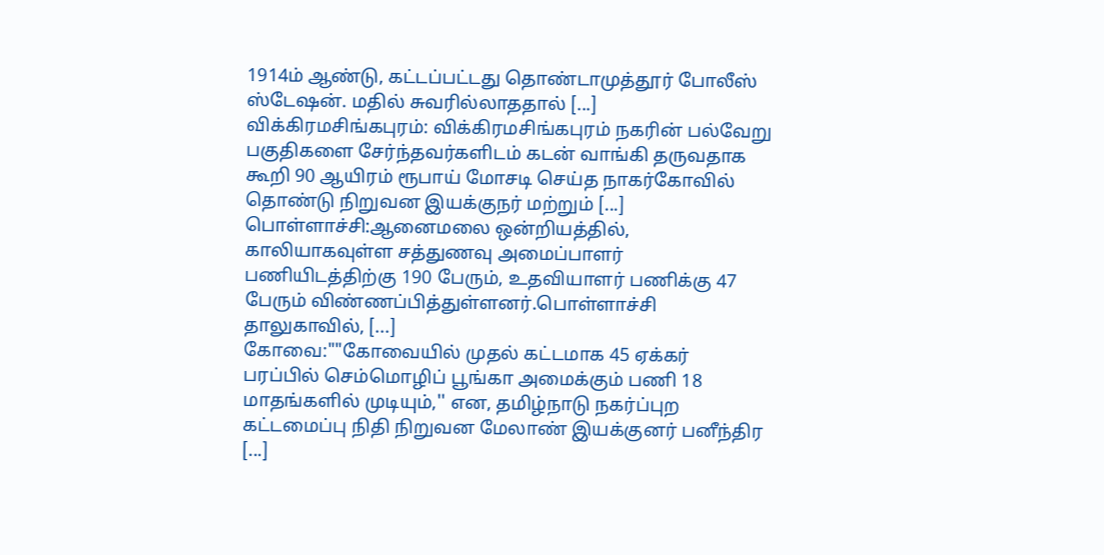1914ம் ஆண்டு, கட்டப்பட்டது தொண்டாமுத்தூர் போலீஸ் ஸ்டேஷன். மதில் சுவரில்லாததால் [...]
விக்கிரமசிங்கபுரம்: விக்கிரமசிங்கபுரம் நகரின் பல்வேறு பகுதிகளை சேர்ந்தவர்களிடம் கடன் வாங்கி தருவதாக கூறி 90 ஆயிரம் ரூபாய் மோசடி செய்த நாகர்கோவில் தொண்டு நிறுவன இயக்குநர் மற்றும் [...]
பொள்ளாச்சி:ஆனைமலை ஒன்றியத்தில், காலியாகவுள்ள சத்துணவு அமைப்பாளர் பணியிடத்திற்கு 190 பேரும், உதவியாளர் பணிக்கு 47 பேரும் விண்ணப்பித்துள்ளனர்.பொள்ளாச்சி தாலுகாவில், [...]
கோவை:""கோவையில் முதல் கட்டமாக 45 ஏக்கர் பரப்பில் செம்மொழிப் பூங்கா அமைக்கும் பணி 18 மாதங்களில் முடியும்,'' என, தமிழ்நாடு நகர்ப்புற கட்டமைப்பு நிதி நிறுவன மேலாண் இயக்குனர் பனீந்திர [...]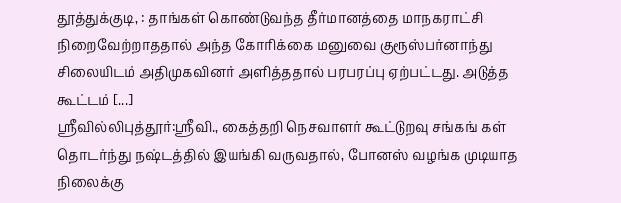தூத்துக்குடி, : தாங்கள் கொண்டுவந்த தீர்மானத்தை மாநகராட்சி நிறைவேற்றாததால் அந்த கோரிக்கை மனுவை குரூஸ்பர்னாந்து சிலையிடம் அதிமுகவினர் அளித்ததால் பரபரப்பு ஏற்பட்டது. அடுத்த கூட்டம் [...]
ஸ்ரீவில்லிபுத்தூர்:ஸ்ரீவி., கைத்தறி நெசவாளர் கூட்டுறவு சங்கங் கள் தொடர்ந்து நஷ்டத்தில் இயங்கி வருவதால், போனஸ் வழங்க முடியாத நிலைக்கு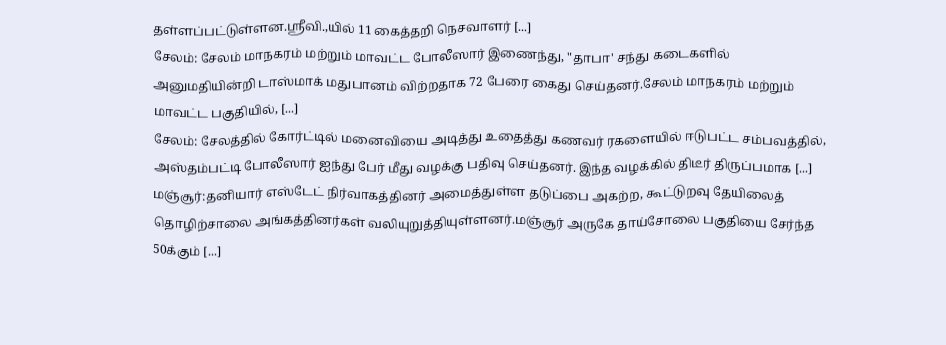தள்ளப்பட்டுள்ளன.ஸ்ரீவி.,யில் 11 கைத்தறி நெசவாளர் [...]
சேலம்: சேலம் மாநகரம் மற்றும் மாவட்ட போலீஸார் இணைந்து, "தாபா' சந்து கடைகளில் அனுமதியின்றி டாஸ்மாக் மதுபானம் விற்றதாக 72 பேரை கைது செய்தனர்.சேலம் மாநகரம் மற்றும் மாவட்ட பகுதியில், [...]
சேலம்: சேலத்தில் கோர்ட்டில் மனைவியை அடித்து உதைத்து கணவர் ரகளையில் ஈடுபட்ட சம்பவத்தில், அஸ்தம்பட்டி போலீஸார் ஐந்து பேர் மீது வழக்கு பதிவு செய்தனர். இந்த வழக்கில் திடீர் திருப்பமாக [...]
மஞ்சூர்:தனியார் எஸ்டேட் நிர்வாகத்தினர் அமைத்துள்ள தடுப்பை அகற்ற, கூட்டுறவு தேயிலைத் தொழிற்சாலை அங்கத்தினர்கள் வலியுறுத்தியுள்ளனர்.மஞ்சூர் அருகே தாய்சோலை பகுதியை சேர்ந்த 50க்கும் [...]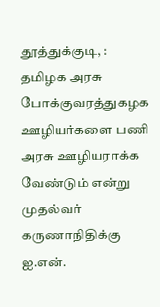தூத்துக்குடி, : தமிழக அரசு போக்குவரத்துகழக ஊழியர்களை பணி அரசு ஊழியராக்க வேண்டும் என்று முதல்வர் கருணாநிதிக்கு ஐ.என்.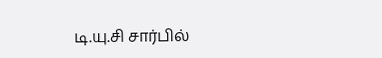டி.யு.சி சார்பில்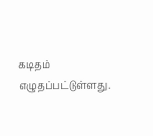கடிதம் எழுதப்பட்டுள்ளது.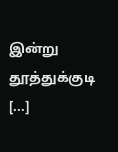இன்று தூத்துக்குடி [...]